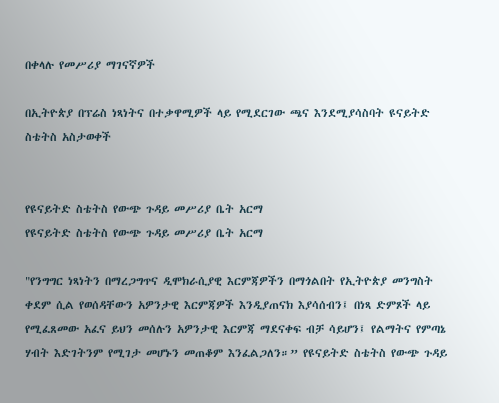በቀላሉ የመሥሪያ ማገናኛዎች

በኢትዮጵያ በፕሬስ ነጻነትና በተቃዋሚዎች ላይ የሚደርገው ጫና እንደሚያሳስባት ዩናይትድ ስቴትስ አስታወቀች


የዩናይትድ ስቴትስ የውጭ ጉዳይ መሥሪያ ቤት አርማ
የዩናይትድ ስቴትስ የውጭ ጉዳይ መሥሪያ ቤት አርማ

"የንግግር ነጻነትን በማረጋግጥና ዲሞክራሲያዊ እርምጃዎችን በማጎልበት የኢትዮጵያ መንግስት ቀደም ሲል የወሰዳቸውን አዎንታዊ እርምጃዎች እንዲያጠናክ እያሳሰብን፤ በነጻ ድምጾች ላይ የሚፈጸመው አፈና ይህን መሰሉን አዎንታዊ እርምጃ ማደናቀፍ ብቻ ሳይሆን፤ የልማትና የምጣኔ ሃብት እድገትንም የሚገታ መሆኑን መጠቆም እንፈልጋለን።” የዩናይትድ ስቴትስ የውጭ ጉዳይ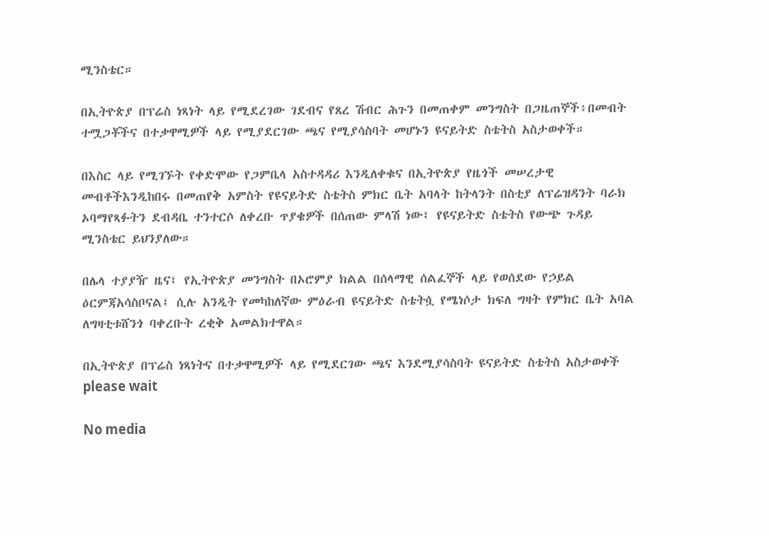ሚንስቴር።

በኢትዮጵያ በፕሬስ ነጻነት ላይ የሚደረገው ገደብና የጸረ ሽብር ሕጉን በመጠቀም መንግስት በጋዜጠኞች፥በመብት ተሟጋቾችና በተቃዋሚዎች ላይ የሚያደርገው ጫና የሚያሳስባት መሆኑን ዩናይትድ ስቴትስ አስታወቀች።

በእስር ላይ የሚገኙት የቀድሞው የጋምቤላ አስተዳዳሪ እንዲለቀቁና በኢትዮጵያ የዜጎች መሠረታዊ መብቶችእንዲከበሩ በመጠየቅ አምስት የዩናይትድ ስቴትስ ምክር ቤት አባላት ከትላንት በስቲያ ለፕሬዝዳንት ባራክ ኦባማየጻፉትን ደብዳቤ ተንተርሶ ለቀረቡ ጥያቄዎች በሰጠው ምላሽ ነው፤ የዩናይትድ ስቴትስ የውጭ ጉዳይ ሚንስቴር ይህንያለው።

በሌላ ተያያዥ ዜና፤ የኢትዮጵያ መንግስት በኦሮምያ ክልል በሰላማዊ ሰልፈኞች ላይ የወሰደው የኃይል ዕርምጃአሳስቦናል፤ ሲሉ አንዲት የመካከለኛው ምዕራብ ዩናይትድ ስቴትሷ የሜነሶታ ክፍለ ግዛት የምክር ቤት አባል ለግዛቲቱሸንጎ ባቀረቡት ረቂቅ አመልክተዋል።

በኢትዮጵያ በፕሬስ ነጻነትና በተቃዋሚዎች ላይ የሚደርገው ጫና እንደሚያሳስባት ዩናይትድ ስቴትስ አስታወቀች
please wait

No media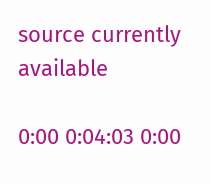source currently available

0:00 0:04:03 0:00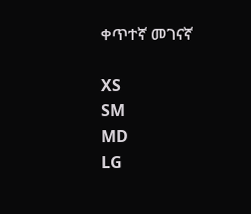ቀጥተኛ መገናኛ

XS
SM
MD
LG